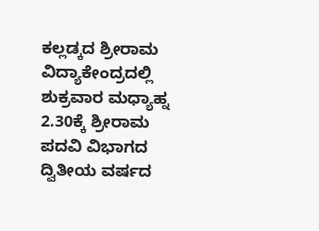ಕಲ್ಲಡ್ಕದ ಶ್ರೀರಾಮ ವಿದ್ಯಾಕೇಂದ್ರದಲ್ಲಿ ಶುಕ್ರವಾರ ಮಧ್ಯಾಹ್ನ 2.30ಕ್ಕೆ ಶ್ರೀರಾಮ ಪದವಿ ವಿಭಾಗದ ದ್ವಿತೀಯ ವರ್ಷದ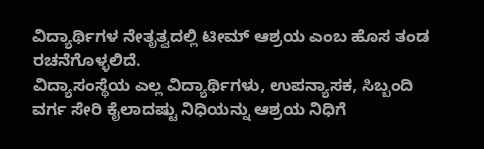ವಿದ್ಯಾರ್ಥಿಗಳ ನೇತೃತ್ವದಲ್ಲಿ ಟೀಮ್ ಆಶ್ರಯ ಎಂಬ ಹೊಸ ತಂಡ ರಚನೆಗೊಳ್ಳಲಿದೆ.
ವಿದ್ಯಾಸಂಸ್ಥೆಯ ಎಲ್ಲ ವಿದ್ಯಾರ್ಥಿಗಳು, ಉಪನ್ಯಾಸಕ, ಸಿಬ್ಬಂದಿ ವರ್ಗ ಸೇರಿ ಕೈಲಾದಷ್ಟು ನಿಧಿಯನ್ನು ಆಶ್ರಯ ನಿಧಿಗೆ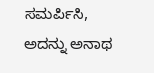ಸಮರ್ಪಿಸಿ, ಅದನ್ನು ಅನಾಥ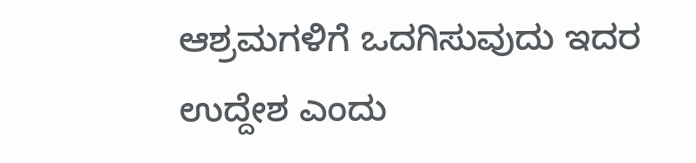ಆಶ್ರಮಗಳಿಗೆ ಒದಗಿಸುವುದು ಇದರ ಉದ್ದೇಶ ಎಂದು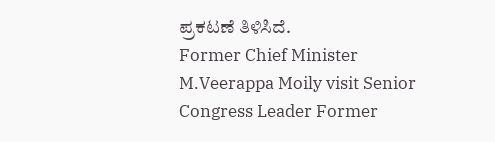ಪ್ರಕಟಣೆ ತಿಳಿಸಿದೆ.
Former Chief Minister M.Veerappa Moily visit Senior Congress Leader Former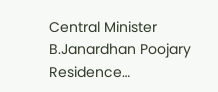Central Minister B.Janardhan Poojary Residence…